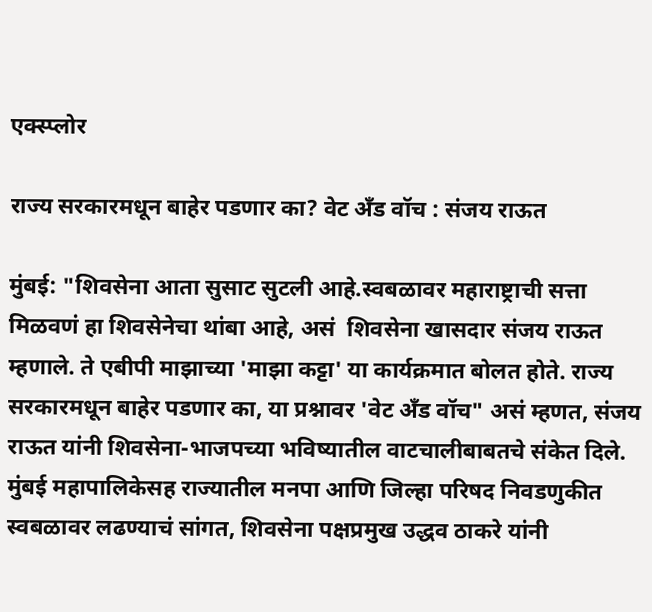एक्स्प्लोर

राज्य सरकारमधून बाहेर पडणार का? वेट अँड वॉच : संजय राऊत

मुंबई: "शिवसेना आता सुसाट सुटली आहे.स्वबळावर महाराष्ट्राची सत्ता मिळवणं हा शिवसेनेचा थांबा आहे, असं  शिवसेना खासदार संजय राऊत म्हणाले. ते एबीपी माझाच्या 'माझा कट्टा' या कार्यक्रमात बोलत होते. राज्य सरकारमधून बाहेर पडणार का, या प्रश्नावर 'वेट अँड वॉच" असं म्हणत, संजय राऊत यांनी शिवसेना-भाजपच्या भविष्यातील वाटचालीबाबतचे संकेत दिले. मुंबई महापालिकेसह राज्यातील मनपा आणि जिल्हा परिषद निवडणुकीत स्वबळावर लढण्याचं सांगत, शिवसेना पक्षप्रमुख उद्धव ठाकरे यांनी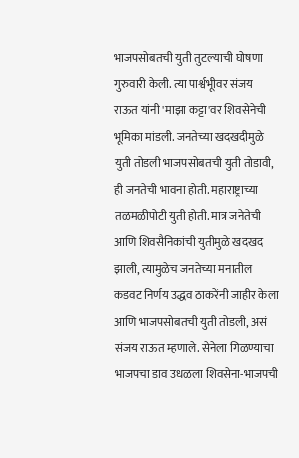भाजपसोबतची युती तुटल्याची घोषणा गुरुवारी केली. त्या पार्श्वभूीवर संजय राऊत यांनी 'माझा कट्टा'वर शिवसेनेची भूमिका मांडली. जनतेच्या खदखदीमुळे युती तोडली भाजपसोबतची युती तोडावी, ही जनतेची भावना होती. महाराष्ट्राच्या तळमळीपोटी युती होती. मात्र जनेतेची आणि शिवसैनिकांची युतीमुळे खदखद झाली, त्यामुळेच जनतेच्या मनातील कडवट निर्णय उद्धव ठाकरेंनी जाहीर केला आणि भाजपसोबतची युती तोडली, असं संजय राऊत म्हणाले. सेनेला गिळण्याचा भाजपचा डाव उधळला शिवसेना-भाजपची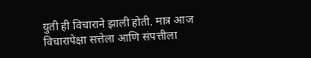युती ही विचाराने झाली होती. मात्र आज विचारापेक्षा सत्तेला आणि संपत्तीला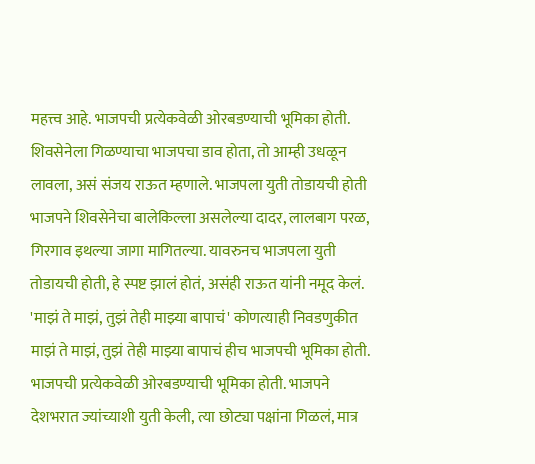महत्त्व आहे. भाजपची प्रत्येकवेळी ओरबडण्याची भूमिका होती. शिवसेनेला गिळण्याचा भाजपचा डाव होता, तो आम्ही उधळून लावला, असं संजय राऊत म्हणाले. भाजपला युती तोडायची होती भाजपने शिवसेनेचा बालेकिल्ला असलेल्या दादर, लालबाग परळ, गिरगाव इथल्या जागा मागितल्या. यावरुनच भाजपला युती तोडायची होती, हे स्पष्ट झालं होतं, असंही राऊत यांनी नमूद केलं. 'माझं ते माझं, तुझं तेही माझ्या बापाचं' कोणत्याही निवडणुकीत माझं ते माझं, तुझं तेही माझ्या बापाचं हीच भाजपची भूमिका होती. भाजपची प्रत्येकवेळी ओरबडण्याची भूमिका होती. भाजपने देशभरात ज्यांच्याशी युती केली, त्या छोट्या पक्षांना गिळलं, मात्र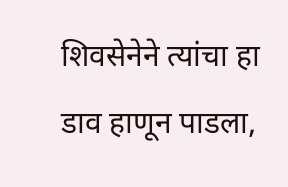शिवसेनेने त्यांचा हा डाव हाणून पाडला,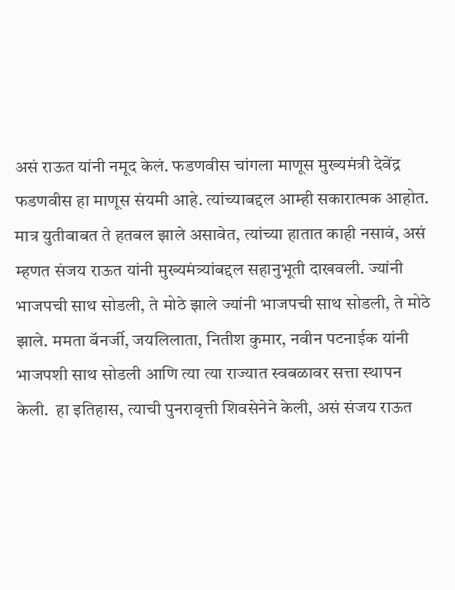असं राऊत यांनी नमूद केलं. फडणवीस चांगला माणूस मुख्यमंत्री देवेंद्र फडणवीस हा माणूस संयमी आहे. त्यांच्याबद्दल आम्ही सकारात्मक आहोत. मात्र युतीबाबत ते हतबल झाले असावेत, त्यांच्या हातात काही नसावं, असं म्हणत संजय राऊत यांनी मुख्यमंत्र्यांबद्दल सहानुभूती दाखवली. ज्यांनी भाजपची साथ सोडली, ते मोठे झाले ज्यांनी भाजपची साथ सोडली, ते मोठे झाले. ममता बॅनर्जी, जयलिलाता, नितीश कुमार, नवीन पटनाईक यांनी भाजपशी साथ सोडली आणि त्या त्या राज्यात स्वबळावर सत्ता स्थापन केली.  हा इतिहास, त्याची पुनरावृत्ती शिवसेनेने केली, असं संजय राऊत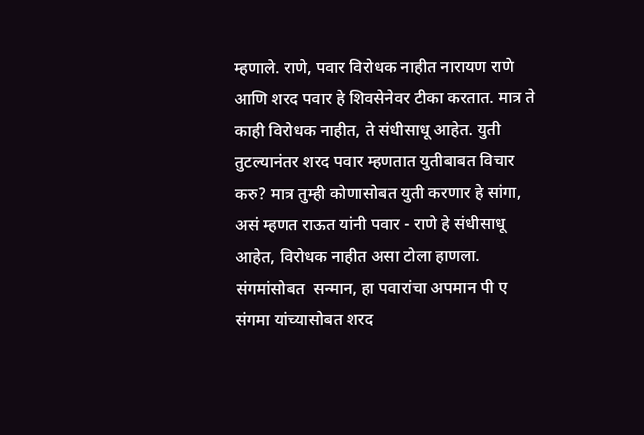म्हणाले. राणे, पवार विरोधक नाहीत नारायण राणे आणि शरद पवार हे शिवसेनेवर टीका करतात. मात्र ते काही विरोधक नाहीत, ते संधीसाधू आहेत. युती तुटल्यानंतर शरद पवार म्हणतात युतीबाबत विचार करु? मात्र तुम्ही कोणासोबत युती करणार हे सांगा, असं म्हणत राऊत यांनी पवार - राणे हे संधीसाधू आहेत, विरोधक नाहीत असा टोला हाणला. संगमांसोबत  सन्मान, हा पवारांचा अपमान पी ए संगमा यांच्यासोबत शरद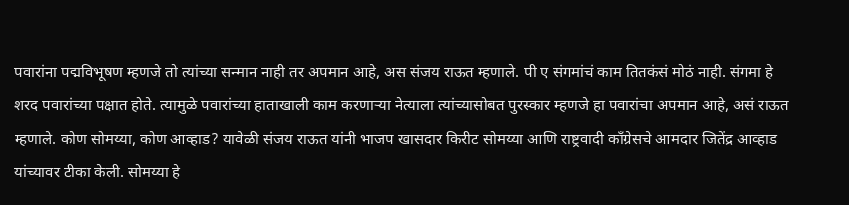पवारांना पद्मविभूषण म्हणजे तो त्यांच्या सन्मान नाही तर अपमान आहे, अस संजय राऊत म्हणाले. पी ए संगमांचं काम तितकंसं मोठं नाही. संगमा हे शरद पवारांच्या पक्षात होते. त्यामुळे पवारांच्या हाताखाली काम करणाऱ्या नेत्याला त्यांच्यासोबत पुरस्कार म्हणजे हा पवारांचा अपमान आहे, असं राऊत म्हणाले. कोण सोमय्या, कोण आव्हाड? यावेळी संजय राऊत यांनी भाजप खासदार किरीट सोमय्या आणि राष्ट्रवादी काँग्रेसचे आमदार जितेंद्र आव्हाड यांच्यावर टीका केली. सोमय्या हे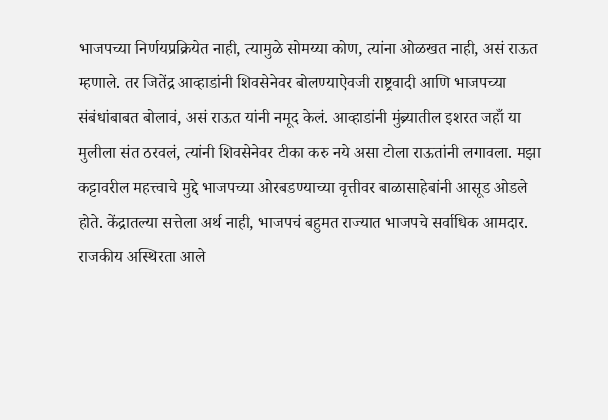भाजपच्या निर्णयप्रक्रियेत नाही, त्यामुळे सोमय्या कोण, त्यांना ओळखत नाही, असं राऊत म्हणाले. तर जितेंद्र आव्हाडांनी शिवसेनेवर बोलण्याऐवजी राष्ट्रवादी आणि भाजपच्या संबंधांबाबत बोलावं, असं राऊत यांनी नमूद केलं. आव्हाडांनी मुंब्र्यातील इशरत जहाँ या मुलीला संत ठरवलं, त्यांनी शिवसेनेवर टीका करु नये असा टोला राऊतांनी लगावला. मझा कट्टावरील महत्त्वाचे मुद्दे भाजपच्या ओरबडण्याच्या वृत्तीवर बाळासाहेबांनी आसूड ओडले होते. केंद्रातल्या सत्तेला अर्थ नाही, भाजपचं बहुमत राज्यात भाजपचे सर्वाधिक आमदार. राजकीय अस्थिरता आले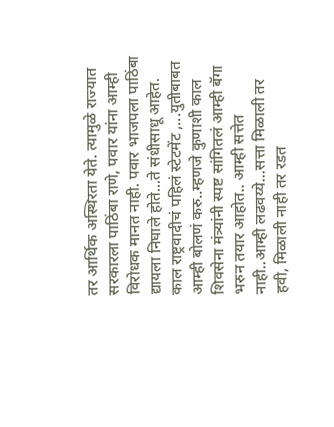तर आर्थिक अस्थिरता येते. त्यामुळे राज्यात सरकारला पाठिंबा राणे, पवार यांना आम्ही विरोधक मानत नाही. पवार भाजपला पाठिंबा द्यायला निघाले होते...ते संधीसाधू आहेत. काल राष्ट्रवादीचं पहिलं स्टेटमेंट ,...युतीबाबत आम्ही बोलणं करु..म्हणजे कुणाशी काल शिवसेना मंत्र्यांनी स्पष्ट सांगितलं आम्ही बॅगा भरुन तयार आहोत.. आम्ही सत्तेत नाही..आम्ही लढवय्ये...सत्ता मिळाली तर हवी, मिळाली नाही तर रडत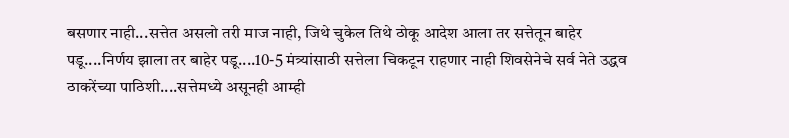बसणार नाही...सत्तेत असलो तरी माज नाही, जिथे चुकेल तिथे ठोकू आदेश आला तर सत्तेतून बाहेर पडू....निर्णय झाला तर बाहेर पडू....10-5 मंत्र्यांसाठी सत्तेला चिकटून राहणार नाही शिवसेनेचे सर्व नेते उद्धव ठाकरेंच्या पाठिशी....सत्तेमध्ये असूनही आम्ही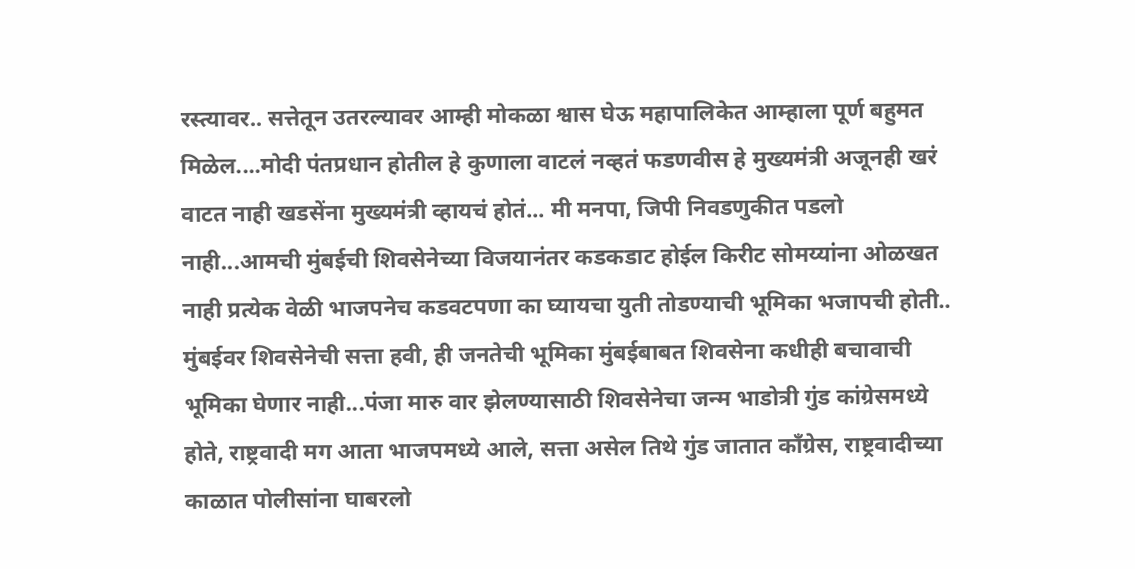रस्त्यावर.. सत्तेतून उतरल्यावर आम्ही मोकळा श्वास घेऊ महापालिकेत आम्हाला पूर्ण बहुमत मिळेल....मोदी पंतप्रधान होतील हे कुणाला वाटलं नव्हतं फडणवीस हे मुख्यमंत्री अजूनही खरं वाटत नाही खडसेंना मुख्यमंत्री व्हायचं होतं... मी मनपा, जिपी निवडणुकीत पडलो नाही...आमची मुंबईची शिवसेनेच्या विजयानंतर कडकडाट होईल किरीट सोमय्यांना ओळखत नाही प्रत्येक वेळी भाजपनेच कडवटपणा का घ्यायचा युती तोडण्याची भूमिका भजापची होती.. मुंबईवर शिवसेनेची सत्ता हवी, ही जनतेची भूमिका मुंबईबाबत शिवसेना कधीही बचावाची भूमिका घेणार नाही...पंजा मारु वार झेलण्यासाठी शिवसेनेचा जन्म भाडोत्री गुंड कांग्रेसमध्ये होते, राष्ट्रवादी मग आता भाजपमध्ये आले, सत्ता असेल तिथे गुंड जातात काँग्रेस, राष्ट्रवादीच्या काळात पोलीसांना घाबरलो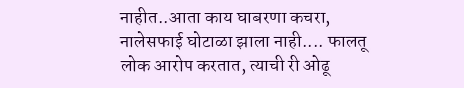नाहीत..आता काय घाबरणा कचरा, नालेसफाई घोटाळा झाला नाही.... फालतू लोक आरोप करतात, त्याची री ओढू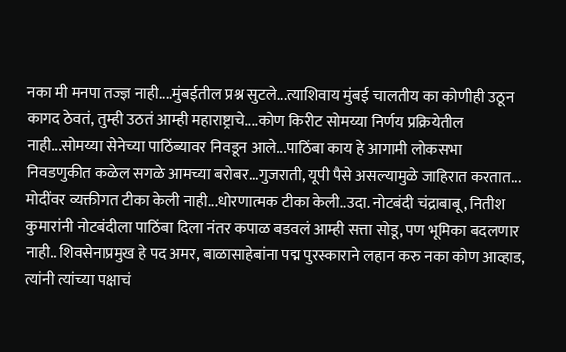नका मी मनपा तज्ज्ञ नाही....मुंबईतील प्रश्न सुटले...त्याशिवाय मुंबई चालतीय का कोणीही उठून कागद ठेवतं, तुम्ही उठतं आम्ही महाराष्ट्राचे....कोण किरीट सोमय्या निर्णय प्रक्रियेतील नाही...सोमय्या सेनेच्या पाठिंब्यावर निवडून आले...पाठिंबा काय हे आगामी लोकसभा निवडणुकीत कळेल सगळे आमच्या बरोबर...गुजराती, यूपी पैसे असल्यामुळे जाहिरात करतात... मोदींवर व्यक्तीगत टीका केली नाही...धोरणात्मक टीका केली..उदा. नोटबंदी चंद्राबाबू, नितीश कुमारांनी नोटबंदीला पाठिंबा दिला नंतर कपाळ बडवलं आम्ही सत्ता सोडू, पण भूमिका बदलणार नाही.. शिवसेनाप्रमुख हे पद अमर, बाळासाहेबांना पद्म पुरस्काराने लहान करु नका कोण आव्हाड, त्यांनी त्यांच्या पक्षाचं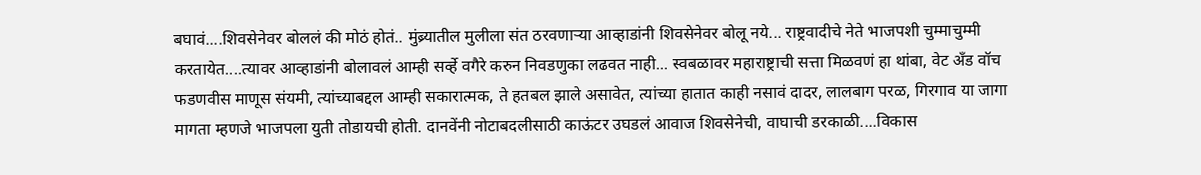बघावं....शिवसेनेवर बोललं की मोठं होतं.. मुंब्र्यातील मुलीला संत ठरवणाऱ्या आव्हाडांनी शिवसेनेवर बोलू नये... राष्ट्रवादीचे नेते भाजपशी चुम्माचुम्मी करतायेत....त्यावर आव्हाडांनी बोलावलं आम्ही सर्व्हे वगैरे करुन निवडणुका लढवत नाही... स्वबळावर महाराष्ट्राची सत्ता मिळवणं हा थांबा, वेट अँड वॉच फडणवीस माणूस संयमी, त्यांच्याबद्दल आम्ही सकारात्मक, ते हतबल झाले असावेत, त्यांच्या हातात काही नसावं दादर, लालबाग परळ, गिरगाव या जागा मागता म्हणजे भाजपला युती तोडायची होती. दानवेंनी नोटाबदलीसाठी काऊंटर उघडलं आवाज शिवसेनेची, वाघाची डरकाळी....विकास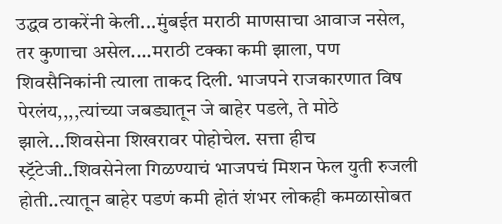उद्धव ठाकरेंनी केली...मुंबईत मराठी माणसाचा आवाज नसेल, तर कुणाचा असेल....मराठी टक्का कमी झाला, पण शिवसैनिकांनी त्याला ताकद दिली. भाजपने राजकारणात विष पेरलंय,,,,त्यांच्या जबड्यातून जे बाहेर पडले, ते मोठे झाले...शिवसेना शिखरावर पोहोचेल. सत्ता हीच स्ट्रॅटेजी..शिवसेनेला गिळण्याचं भाजपचं मिशन फेल युती रुजली होती..त्यातून बाहेर पडणं कमी होतं शंभर लोकही कमळासोबत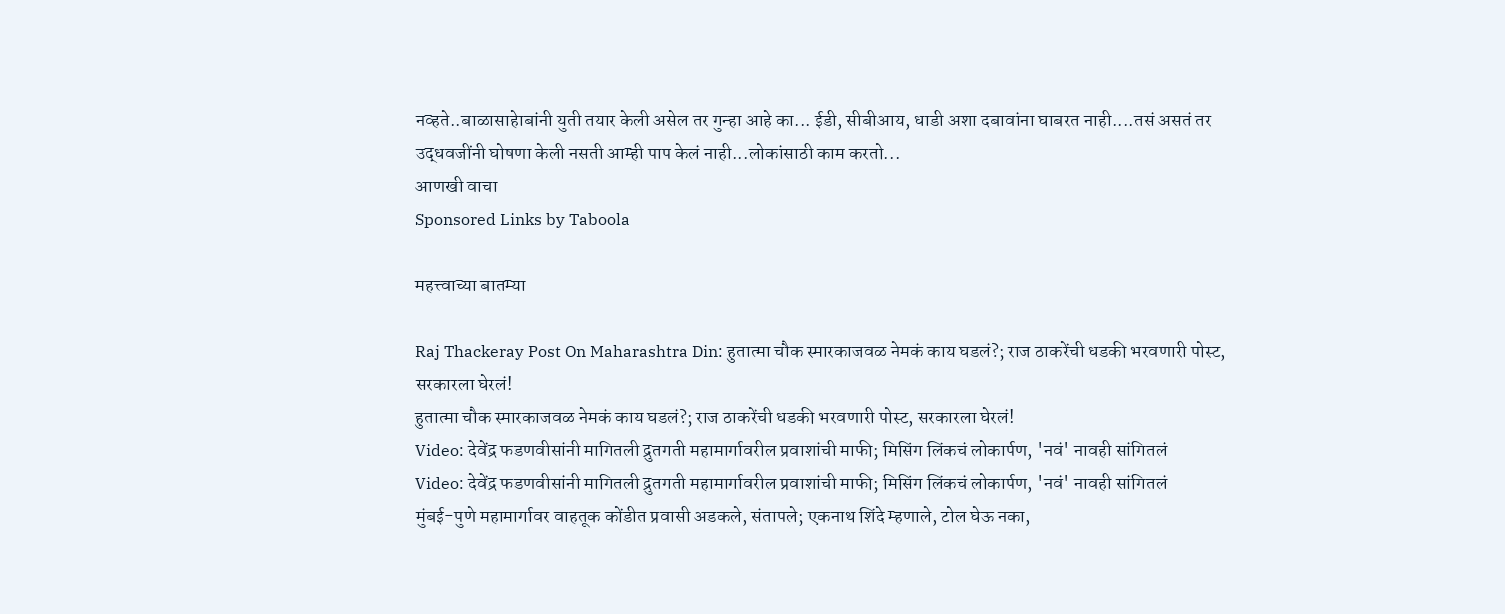नव्हते..बाळासाहेाबांनी युती तयार केली असेल तर गुन्हा आहे का... ईडी, सीबीआय, धाडी अशा दबावांना घाबरत नाही....तसं असतं तर उद्धवजींनी घोषणा केली नसती आम्ही पाप केलं नाही...लोकांसाठी काम करतो...
आणखी वाचा
Sponsored Links by Taboola

महत्त्वाच्या बातम्या

Raj Thackeray Post On Maharashtra Din: हुतात्मा चौक स्मारकाजवळ नेमकं काय घडलं?; राज ठाकरेंची धडकी भरवणारी पोस्ट, सरकारला घेरलं!
हुतात्मा चौक स्मारकाजवळ नेमकं काय घडलं?; राज ठाकरेंची धडकी भरवणारी पोस्ट, सरकारला घेरलं!
Video: देवेंद्र फडणवीसांनी मागितली द्रुतगती महामार्गावरील प्रवाशांची माफी; मिसिंग लिंकचं लोकार्पण, 'नवं' नावही सांगितलं
Video: देवेंद्र फडणवीसांनी मागितली द्रुतगती महामार्गावरील प्रवाशांची माफी; मिसिंग लिंकचं लोकार्पण, 'नवं' नावही सांगितलं
मुंबई-पुणे महामार्गावर वाहतूक कोंडीत प्रवासी अडकले, संतापले; एकनाथ शिंदे म्हणाले, टोल घेऊ नका,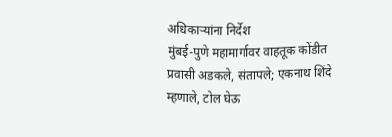अधिकाऱ्यांना निर्देश
मुंबई-पुणे महामार्गावर वाहतूक कोंडीत प्रवासी अडकले, संतापले; एकनाथ शिंदे म्हणाले, टोल घेऊ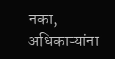नका, अधिकाऱ्यांना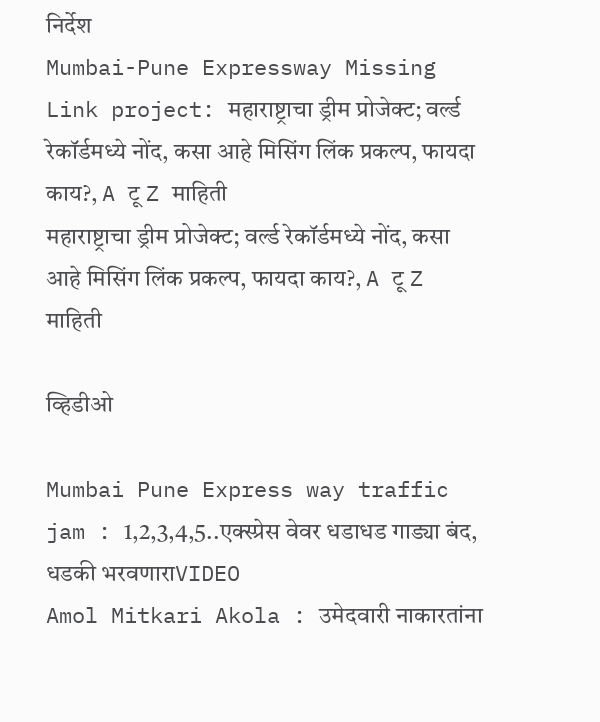निर्देश
Mumbai-Pune Expressway Missing Link project: महाराष्ट्राचा ड्रीम प्रोजेक्ट; वर्ल्ड रेकॉर्डमध्ये नोंद, कसा आहे मिसिंग लिंक प्रकल्प, फायदा काय?, A टू Z माहिती
महाराष्ट्राचा ड्रीम प्रोजेक्ट; वर्ल्ड रेकॉर्डमध्ये नोंद, कसा आहे मिसिंग लिंक प्रकल्प, फायदा काय?, A टू Z माहिती

व्हिडीओ

Mumbai Pune Express way traffic jam : 1,2,3,4,5..एक्स्प्रेस वेवर धडाधड गाड्या बंद, धडकी भरवणाराVIDEO
Amol Mitkari Akola : उमेदवारी नाकारतांना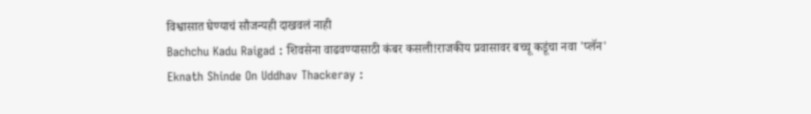विश्वासात घेण्याचं सौजन्यही दाखवलं नाही
Bachchu Kadu Raigad : शिवसेना वाढवण्यासाठी कंबर कसली!राजकीय प्रवासावर बच्चू कडूंचा नवा 'प्लॅन'
Eknath Shinde On Uddhav Thackeray :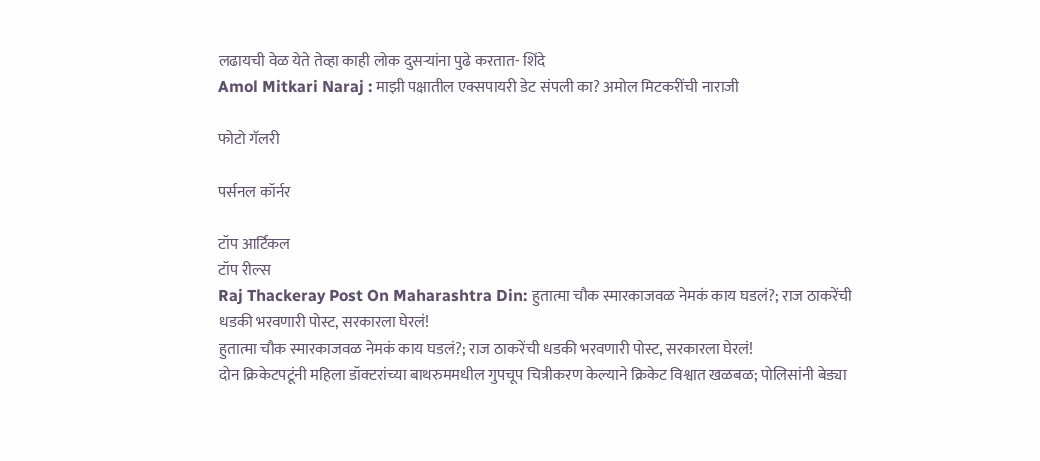लढायची वेळ येते तेव्हा काही लोक दुसऱ्यांना पुढे करतात- शिंदे
Amol Mitkari Naraj : माझी पक्षातील एक्सपायरी डेट संपली का? अमोल मिटकरींची नाराजी

फोटो गॅलरी

पर्सनल कॉर्नर

टॉप आर्टिकल
टॉप रील्स
Raj Thackeray Post On Maharashtra Din: हुतात्मा चौक स्मारकाजवळ नेमकं काय घडलं?; राज ठाकरेंची धडकी भरवणारी पोस्ट, सरकारला घेरलं!
हुतात्मा चौक स्मारकाजवळ नेमकं काय घडलं?; राज ठाकरेंची धडकी भरवणारी पोस्ट, सरकारला घेरलं!
दोन क्रिकेटपटूंनी महिला डॉक्टरांच्या बाथरुममधील गुपचूप चित्रीकरण केल्याने क्रिकेट विश्वात खळबळ; पोलिसांनी बेड्या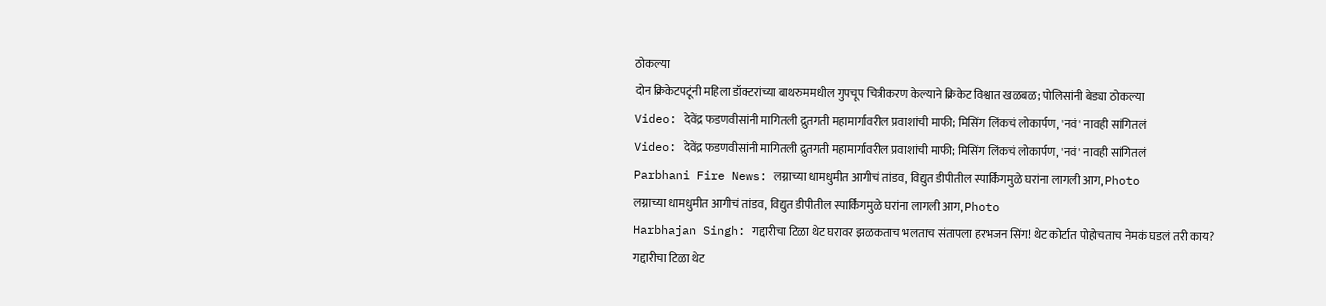ठोकल्या
दोन क्रिकेटपटूंनी महिला डॉक्टरांच्या बाथरुममधील गुपचूप चित्रीकरण केल्याने क्रिकेट विश्वात खळबळ; पोलिसांनी बेड्या ठोकल्या
Video: देवेंद्र फडणवीसांनी मागितली द्रुतगती महामार्गावरील प्रवाशांची माफी; मिसिंग लिंकचं लोकार्पण, 'नवं' नावही सांगितलं
Video: देवेंद्र फडणवीसांनी मागितली द्रुतगती महामार्गावरील प्रवाशांची माफी; मिसिंग लिंकचं लोकार्पण, 'नवं' नावही सांगितलं
Parbhani Fire News: लग्नाच्या धामधुमीत आगीचं तांडव, विद्युत डीपीतील स्पार्किंगमुळे घरांना लागली आग, Photo
लग्नाच्या धामधुमीत आगीचं तांडव, विद्युत डीपीतील स्पार्किंगमुळे घरांना लागली आग, Photo
Harbhajan Singh: गद्दारीचा टिळा थेट घरावर झळकताच भलताच संतापला हरभजन सिंग! थेट कोर्टात पोहोचताच नेमकं घडलं तरी काय?
गद्दारीचा टिळा थेट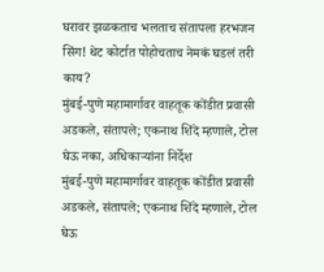घरावर झळकताच भलताच संतापला हरभजन सिंग! थेट कोर्टात पोहोचताच नेमकं घडलं तरी काय?
मुंबई-पुणे महामार्गावर वाहतूक कोंडीत प्रवासी अडकले, संतापले; एकनाथ शिंदे म्हणाले, टोल घेऊ नका, अधिकाऱ्यांना निर्देश
मुंबई-पुणे महामार्गावर वाहतूक कोंडीत प्रवासी अडकले, संतापले; एकनाथ शिंदे म्हणाले, टोल घेऊ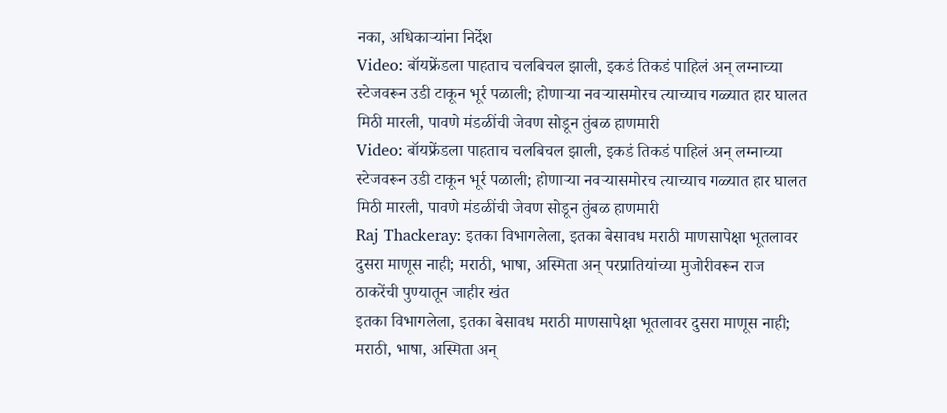नका, अधिकाऱ्यांना निर्देश
Video: बॉयफ्रेंडला पाहताच चलबिचल झाली, इकडं तिकडं पाहिलं अन् लग्नाच्या स्टेजवरून उडी टाकून भूर्र पळाली; होणाऱ्या नवऱ्यासमोरच त्याच्याच गळ्यात हार घालत मिठी मारली, पावणे मंडळींची जेवण सोडून तुंबळ हाणमारी
Video: बॉयफ्रेंडला पाहताच चलबिचल झाली, इकडं तिकडं पाहिलं अन् लग्नाच्या स्टेजवरून उडी टाकून भूर्र पळाली; होणाऱ्या नवऱ्यासमोरच त्याच्याच गळ्यात हार घालत मिठी मारली, पावणे मंडळींची जेवण सोडून तुंबळ हाणमारी
Raj Thackeray: इतका विभागलेला, इतका बेसावध मराठी माणसापेक्षा भूतलावर दुसरा माणूस नाही; मराठी, भाषा, अस्मिता अन् परप्रातियांच्या मुजोरीवरून राज ठाकरेंची पुण्यातून जाहीर खंत
इतका विभागलेला, इतका बेसावध मराठी माणसापेक्षा भूतलावर दुसरा माणूस नाही; मराठी, भाषा, अस्मिता अन्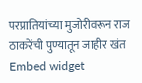परप्रातियांच्या मुजोरीवरून राज ठाकरेंची पुण्यातून जाहीर खंत
Embed widget